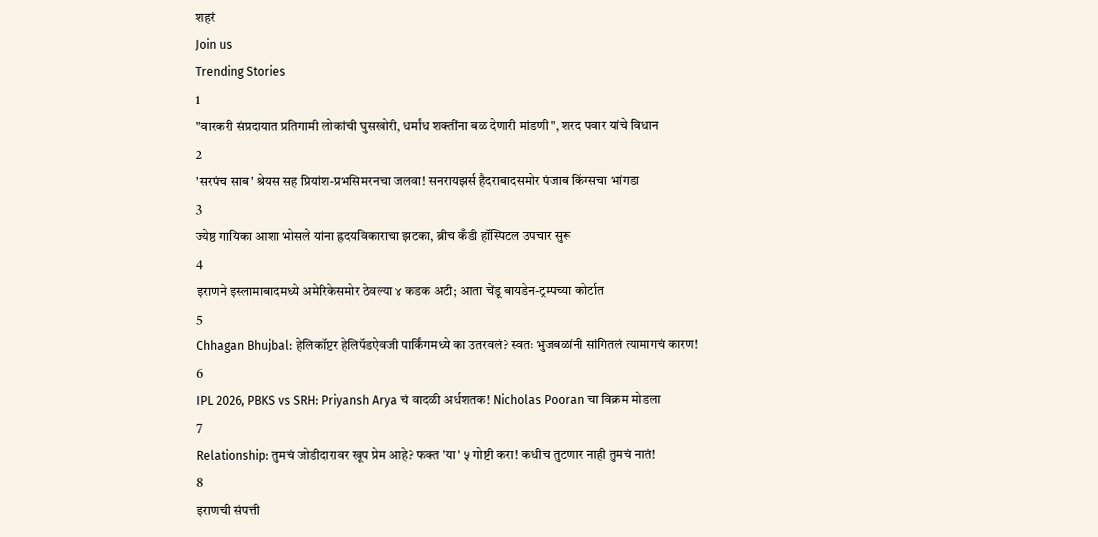शहरं
Join us
Trending Stories
1
"वारकरी संप्रदायात प्रतिगामी लोकांची घुसखोरी, धर्मांध शक्तींना बळ देणारी मांडणी", शरद पवार यांचे विधान
2
'सरपंच साब' श्रेयस सह प्रियांश-प्रभसिमरनचा जलवा! सनरायझर्स हैदराबादसमोर पंजाब किंग्सचा भांगडा
3
ज्येष्ठ गायिका आशा भोसले यांना ह्रदयविकाराचा झटका, ब्रीच कँडी हॉस्पिटल उपचार सुरू
4
इराणने इस्लामाबादमध्ये अमेरिकेसमोर ठेवल्या ४ कडक अटी; आता चेंडू बायडेन-ट्रम्पच्या कोर्टात
5
Chhagan Bhujbal: हेलिकॉप्टर हेलिपॅडऐवजी पार्किंगमध्ये का उतरवलं? स्वतः भुजबळांनी सांगितलं त्यामागचं कारण!
6
IPL 2026, PBKS vs SRH: Priyansh Arya चं वादळी अर्धशतक! Nicholas Pooran चा विक्रम मोडला
7
Relationship: तुमचं जोडीदारावर खूप प्रेम आहे? फक्त 'या' ५ गोष्टी करा! कधीच तुटणार नाही तुमचं नातं!
8
इराणची संपत्ती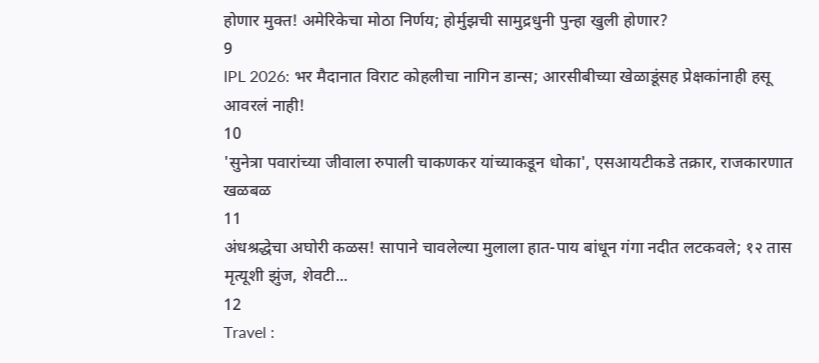होणार मुक्त! अमेरिकेचा मोठा निर्णय; होर्मुझची सामुद्रधुनी पुन्हा खुली होणार?
9
IPL 2026: भर मैदानात विराट कोहलीचा नागिन डान्स; आरसीबीच्या खेळाडूंसह प्रेक्षकांनाही हसू आवरलं नाही!
10
'सुनेत्रा पवारांच्या जीवाला रुपाली चाकणकर यांच्याकडून धोका', एसआयटीकडे तक्रार, राजकारणात खळबळ
11
अंधश्रद्धेचा अघोरी कळस! सापाने चावलेल्या मुलाला हात-पाय बांधून गंगा नदीत लटकवले; १२ तास मृत्यूशी झुंज, शेवटी...
12
Travel :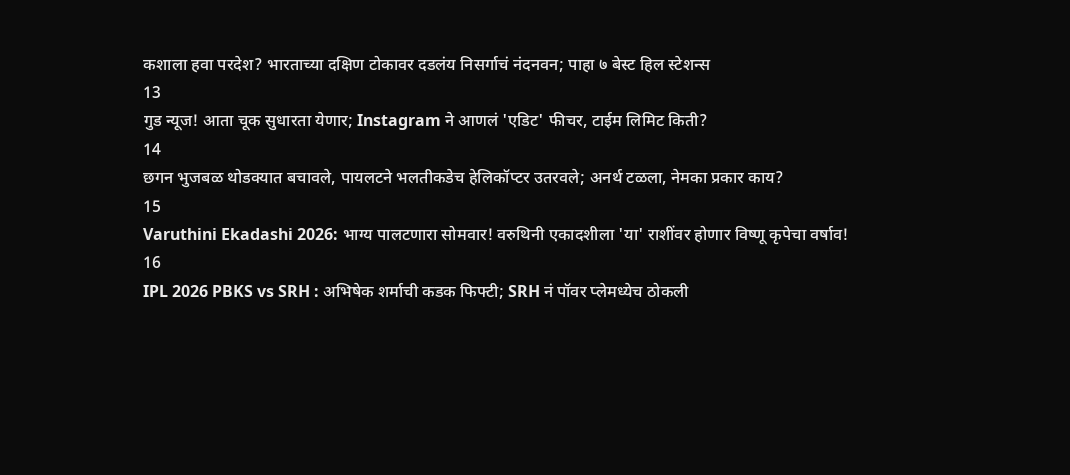कशाला हवा परदेश? भारताच्या दक्षिण टोकावर दडलंय निसर्गाचं नंदनवन; पाहा ७ बेस्ट हिल स्टेशन्स
13
गुड न्यूज! आता चूक सुधारता येणार; Instagram ने आणलं 'एडिट' फीचर, टाईम लिमिट किती?
14
छगन भुजबळ थोडक्यात बचावले, पायलटने भलतीकडेच हेलिकॉप्टर उतरवले; अनर्थ टळला, नेमका प्रकार काय?
15
Varuthini Ekadashi 2026: भाग्य पालटणारा सोमवार! वरुथिनी एकादशीला 'या' राशींवर होणार विष्णू कृपेचा वर्षाव!
16
IPL 2026 PBKS vs SRH : अभिषेक शर्माची कडक फिफ्टी; SRH नं पॉवर प्लेमध्येच ठोकली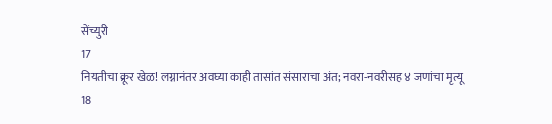सेंच्युरी
17
नियतीचा क्रूर खेळ! लग्नानंतर अवघ्या काही तासांत संसाराचा अंत; नवरा-नवरीसह ४ जणांचा मृत्यू
18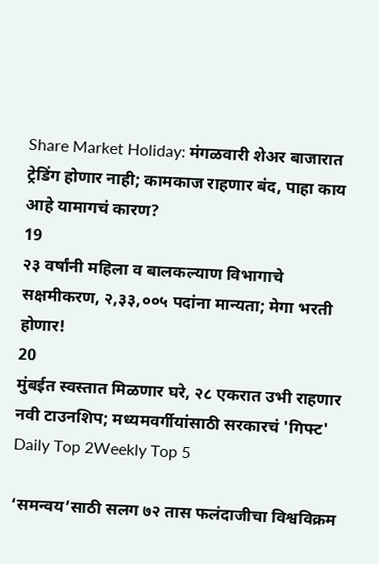Share Market Holiday: मंगळवारी शेअर बाजारात ट्रेडिंग होणार नाही; कामकाज राहणार बंद, पाहा काय आहे यामागचं कारण?
19
२३ वर्षांनी महिला व बालकल्याण विभागाचे सक्षमीकरण, २,३३,००५ पदांना मान्यता; मेगा भरती होणार!
20
मुंबईत स्वस्तात मिळणार घरे, २८ एकरात उभी राहणार नवी टाउनशिप; मध्यमवर्गीयांसाठी सरकारचं 'गिफ्ट'
Daily Top 2Weekly Top 5

‘समन्वय’साठी सलग ७२ तास फलंदाजीचा विश्वविक्रम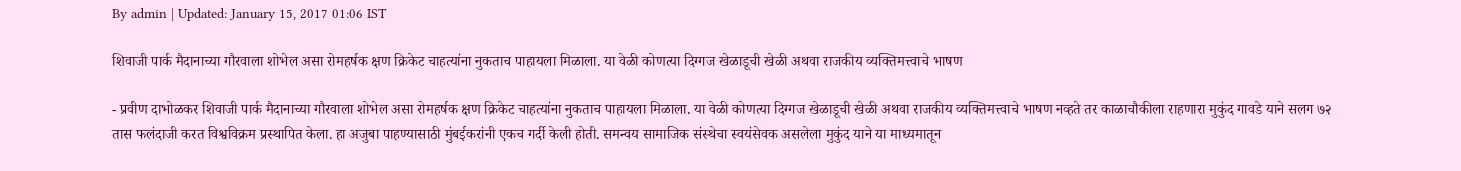By admin | Updated: January 15, 2017 01:06 IST

शिवाजी पार्क मैदानाच्या गौरवाला शोभेल असा रोमहर्षक क्षण क्रिकेट चाहत्यांना नुकताच पाहायला मिळाला. या वेळी कोणत्या दिग्गज खेळाडूची खेळी अथवा राजकीय व्यक्तिमत्त्वाचे भाषण

- प्रवीण दाभोळकर शिवाजी पार्क मैदानाच्या गौरवाला शोभेल असा रोमहर्षक क्षण क्रिकेट चाहत्यांना नुकताच पाहायला मिळाला. या वेळी कोणत्या दिग्गज खेळाडूची खेळी अथवा राजकीय व्यक्तिमत्त्वाचे भाषण नव्हते तर काळाचौकीला राहणारा मुकुंद गावडे याने सलग ७२ तास फलंदाजी करत विश्वविक्रम प्रस्थापित केला. हा अजुबा पाहण्यासाठी मुंबईकरांनी एकच गर्दी केली होती. समन्वय सामाजिक संस्थेचा स्वयंसेवक असलेला मुकुंद याने या माध्यमातून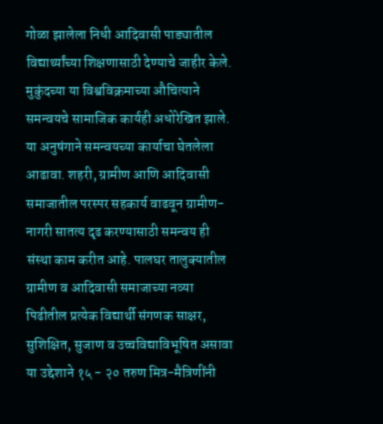गोळा झालेला निधी आदिवासी पाड्यातील विद्यार्थ्यांच्या शिक्षणासाठी देण्याचे जाहीर केले. मुकुंदच्या या विश्वविक्रमाच्या औचित्याने समन्वयचे सामाजिक कार्यही अधोरेखित झाले. या अनुषंगाने समन्वयच्या कार्याचा घेतलेला आढावा. शहरी, ग्रामीण आणि आदिवासी समाजातील परस्पर सहकार्य वाढवून ग्रामीण-नागरी सातत्य दृढ करण्यासाठी समन्वय ही संस्था काम करीत आहे. पालघर तालुक्यातील ग्रामीण व आदिवासी समाजाच्या नव्या पिढीतील प्रत्येक विद्यार्थी संगणक साक्षर, सुशिक्षित, सुजाण व उच्चविद्याविभूषित असावा या उद्देशाने १५ - २० तरुण मित्र-मैत्रिणींनी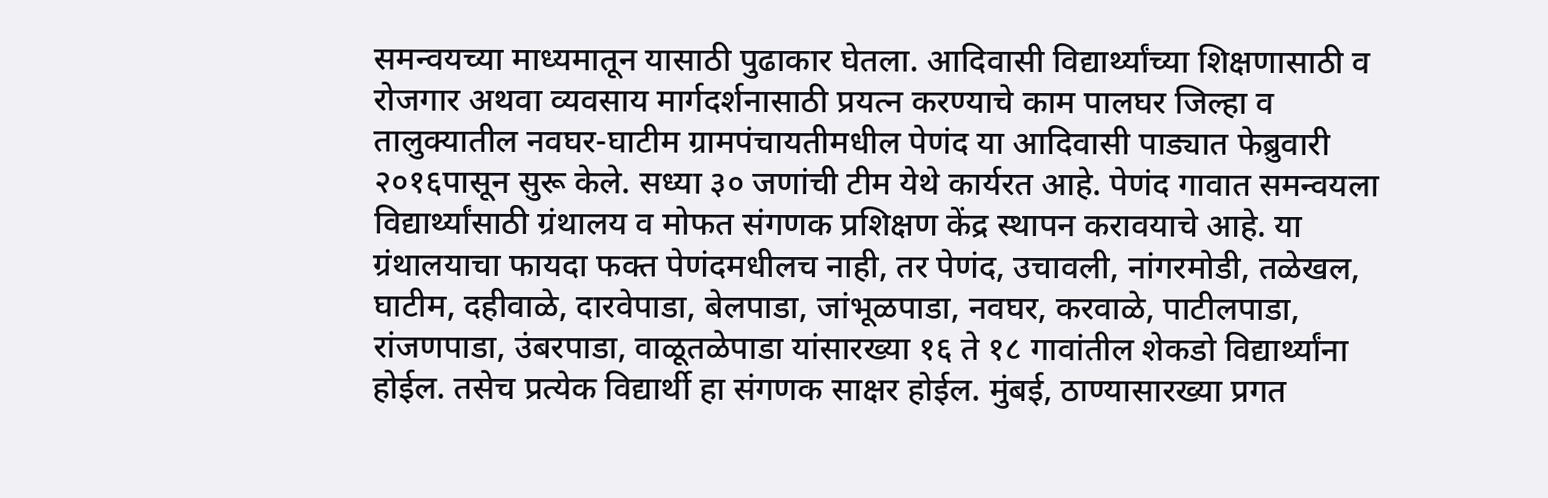समन्वयच्या माध्यमातून यासाठी पुढाकार घेतला. आदिवासी विद्यार्थ्यांच्या शिक्षणासाठी व रोजगार अथवा व्यवसाय मार्गदर्शनासाठी प्रयत्न करण्याचे काम पालघर जिल्हा व तालुक्यातील नवघर-घाटीम ग्रामपंचायतीमधील पेणंद या आदिवासी पाड्यात फेब्रुवारी २०१६पासून सुरू केले. सध्या ३० जणांची टीम येथे कार्यरत आहे. पेणंद गावात समन्वयला विद्यार्थ्यांसाठी ग्रंथालय व मोफत संगणक प्रशिक्षण केंद्र स्थापन करावयाचे आहे. या ग्रंथालयाचा फायदा फक्त पेणंदमधीलच नाही, तर पेणंद, उचावली, नांगरमोडी, तळेखल, घाटीम, दहीवाळे, दारवेपाडा, बेलपाडा, जांभूळपाडा, नवघर, करवाळे, पाटीलपाडा, रांजणपाडा, उंबरपाडा, वाळूतळेपाडा यांसारख्या १६ ते १८ गावांतील शेकडो विद्यार्थ्यांना होईल. तसेच प्रत्येक विद्यार्थी हा संगणक साक्षर होईल. मुंबई, ठाण्यासारख्या प्रगत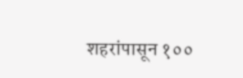शहरांपासून १००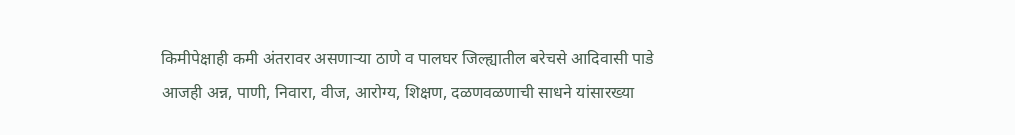किमीपेक्षाही कमी अंतरावर असणाऱ्या ठाणे व पालघर जिल्ह्यातील बरेचसे आदिवासी पाडे आजही अन्न, पाणी, निवारा, वीज, आरोग्य, शिक्षण, दळणवळणाची साधने यांसारख्या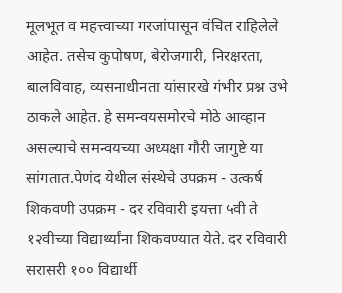मूलभूत व महत्त्वाच्या गरजांपासून वंचित राहिलेले आहेत. तसेच कुपोषण, बेरोजगारी, निरक्षरता, बालविवाह, व्यसनाधीनता यांसारखे गंभीर प्रश्न उभे ठाकले आहेत. हे समन्वयसमोरचे मोठे आव्हान असल्याचे समन्वयच्या अध्यक्षा गौरी जागुष्टे या सांगतात.पेणंद येथील संस्थेचे उपक्रम - उत्कर्ष शिकवणी उपक्रम - दर रविवारी इयत्ता ५वी ते १२वीच्या विद्यार्थ्यांना शिकवण्यात येते. दर रविवारी सरासरी १०० विद्यार्थी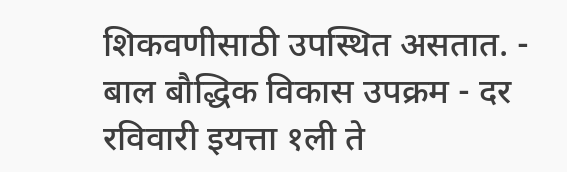शिकवणीसाठी उपस्थित असतात. - बाल बौद्धिक विकास उपक्रम - दर रविवारी इयत्ता १ली ते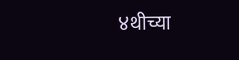४थीच्या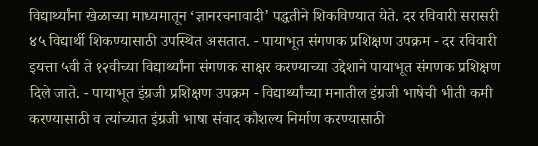विद्यार्थ्यांना खेळाच्या माध्यमातून ‘ज्ञानरचनावादी’ पद्धतीने शिकविण्यात येते. दर रविवारी सरासरी ४५ विद्यार्थी शिकण्यासाठी उपस्थित असतात. - पायाभूत संगणक प्रशिक्षण उपक्रम - दर रविवारी इयत्ता ५वी ते १२वीच्या विद्यार्थ्यांना संगणक साक्षर करण्याच्या उद्देशाने पायाभूत संगणक प्रशिक्षण दिले जाते. - पायाभूत इंग्रजी प्रशिक्षण उपक्रम - विद्यार्थ्यांच्या मनातील इंग्रजी भाषेची भीती कमी करण्यासाठी व त्यांच्यात इंग्रजी भाषा संवाद कौशल्य निर्माण करण्यासाठी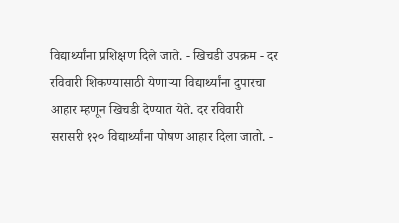विद्यार्थ्यांना प्रशिक्षण दिले जाते. - खिचडी उपक्रम - दर रविवारी शिकण्यासाठी येणाऱ्या विद्यार्थ्यांना दुपारचा आहार म्हणून खिचडी देण्यात येते. दर रविवारी सरासरी १२० विद्यार्थ्यांना पोषण आहार दिला जातो. -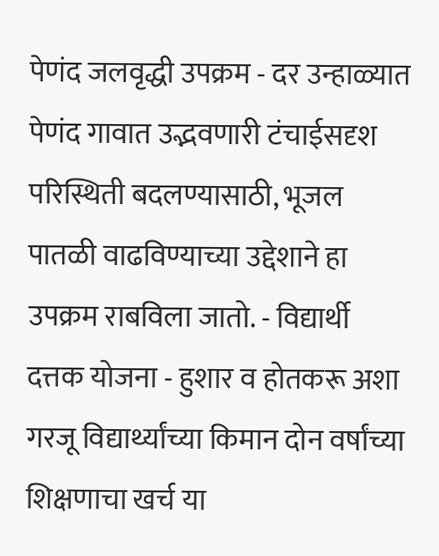पेणंद जलवृद्धी उपक्रम - दर उन्हाळ्यात पेणंद गावात उद्भवणारी टंचाईसदृश परिस्थिती बदलण्यासाठी, भूजल पातळी वाढविण्याच्या उद्देशाने हा उपक्रम राबविला जातो. - विद्यार्थी दत्तक योजना - हुशार व होतकरू अशा गरजू विद्यार्थ्यांच्या किमान दोन वर्षांच्या शिक्षणाचा खर्च या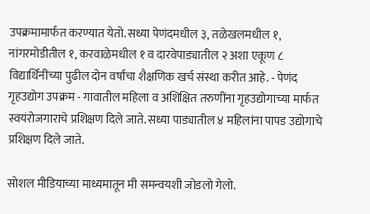उपक्रमामार्फत करण्यात येतो. सध्या पेणंदमधील ३, तळेखलमधील १, नांगरमोडीतील १, करवाळेमधील १ व दारवेपाड्यातील २ अशा एकूण ८ विद्यार्थिनींच्या पुढील दोन वर्षांचा शैक्षणिक खर्च संस्था करीत आहे. - पेणंद गृहउद्योग उपक्रम - गावातील महिला व अशिक्षित तरुणींना गृहउद्योगाच्या मार्फत स्वयंरोजगाराचे प्रशिक्षण दिले जाते. सध्या पाड्यातील ४ महिलांना पापड उद्योगाचे प्रशिक्षण दिले जाते.

सोशल मीडियाच्या माध्यमातून मी समन्वयशी जोडलो गेलो.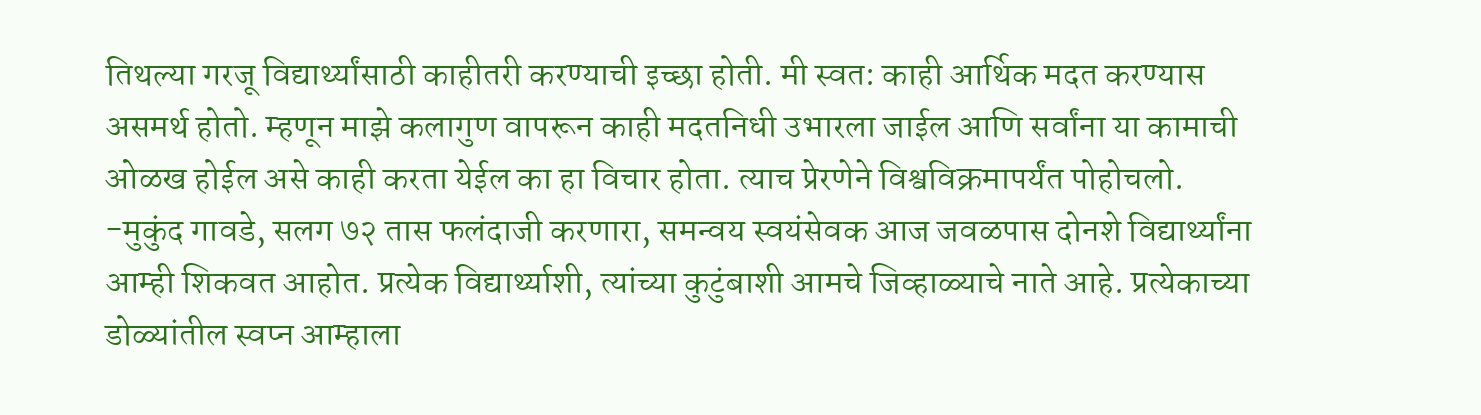तिथल्या गरजू विद्यार्थ्यांसाठी काहीतरी करण्याची इच्छा होती. मी स्वत: काही आर्थिक मदत करण्यास असमर्थ होतो. म्हणून माझे कलागुण वापरून काही मदतनिधी उभारला जाईल आणि सर्वांना या कामाची ओळख होईल असे काही करता येईल का हा विचार होता. त्याच प्रेरणेने विश्वविक्रमापर्यंत पोहोचलो. -मुकुंद गावडे, सलग ७२ तास फलंदाजी करणारा, समन्वय स्वयंसेवक आज जवळपास दोनशे विद्यार्थ्यांना आम्ही शिकवत आहोत. प्रत्येक विद्यार्थ्याशी, त्यांच्या कुटुंबाशी आमचे जिव्हाळ्याचे नाते आहे. प्रत्येकाच्या डोळ्यांतील स्वप्न आम्हाला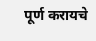पूर्ण करायचे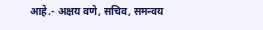आहे.- अक्षय वणे, सचिव, समन्वय